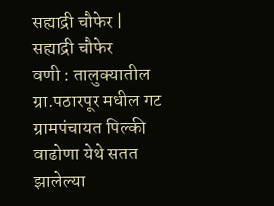सह्याद्री चौफेर | सह्याद्री चौफेर
वणी : तालुक्यातील ग्रा.पठारपूर मधील गट ग्रामपंचायत पिल्की वाढोणा येथे सतत झालेल्या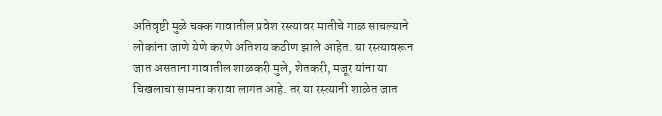अतिवृष्टी मुळे चक्क गावातील प्रवेश रस्त्यावर मातीचे गाळ साचल्याने लोकांना जाणे येणे करणे अतिशय कठीण झाले आहेत. या रस्त्यावरून जात असताना गावातील शाळकरी मुले, शेतकरी, मजूर यांना या चिखलाचा सामना करावा लागत आहे. तर या रस्त्यानी शाळेत जात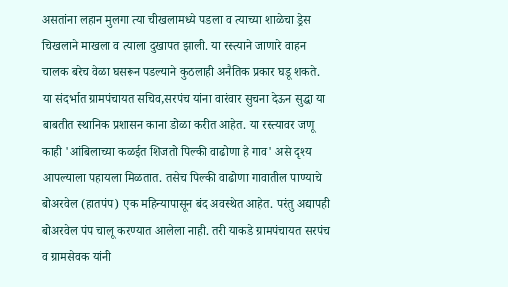असतांना लहान मुलगा त्या चीखलामध्ये पडला व त्याच्या शाळेचा ड्रेस चिखलाने माखला व त्याला दुखापत झाली. या रस्त्याने जाणारे वाहन चालक बरेच वेळा घसरून पडल्याने कुठलाही अनैतिक प्रकार घडू शकते. या संदर्भात ग्रामपंचायत सचिव,सरपंच यांना वारंवार सुचना देऊन सुद्धा या बाबतीत स्थानिक प्रशासन काना डोळा करीत आहेत. या रस्त्यावर जणू काही 'आंबिलाच्या कळईत शिजतो पिल्की वाढोणा हे गाव' असे दृश्य आपल्याला पहायला मिळतात. तसेच पिल्की वाढोणा गावातील पाण्याचे बोअरवेल (हातपंप) एक महिन्यापासून बंद अवस्थेत आहेत. परंतु अद्यापही बोअरवेल पंप चालू करण्यात आलेला नाही. तरी याकडे ग्रामपंचायत सरपंच व ग्रामसेवक यांनी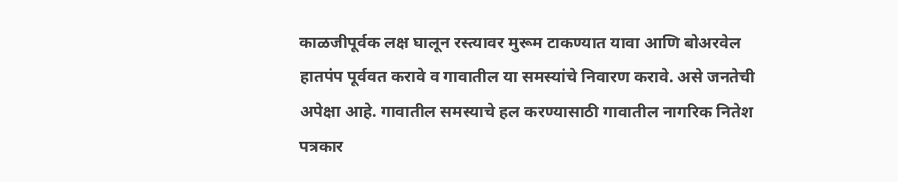काळजीपूर्वक लक्ष घालून रस्त्यावर मुरूम टाकण्यात यावा आणि बोअरवेल हातपंप पूर्ववत करावे व गावातील या समस्यांचे निवारण करावे. असे जनतेची अपेक्षा आहे. गावातील समस्याचे हल करण्यासाठी गावातील नागरिक नितेश पत्रकार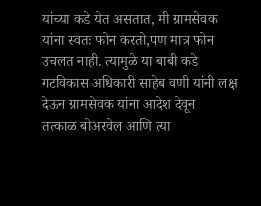यांच्या कडे येत असतात, मी ग्रामसेवक यांना स्वतः फोन करतो,पण मात्र फोन उचलत नाही. त्यामुळे या बाबी कडे गटविकास अधिकारी साहेब वणी यांनी लक्ष देऊन ग्रामसेवक यांना आदेश देवून
तत्काळ बोअरवेल आणि त्या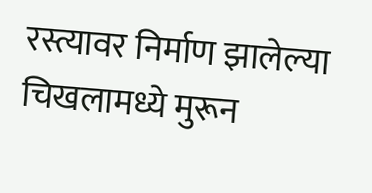रस्त्यावर निर्माण झालेल्या चिखलामध्ये मुरून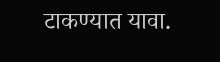टाकण्यात यावा.